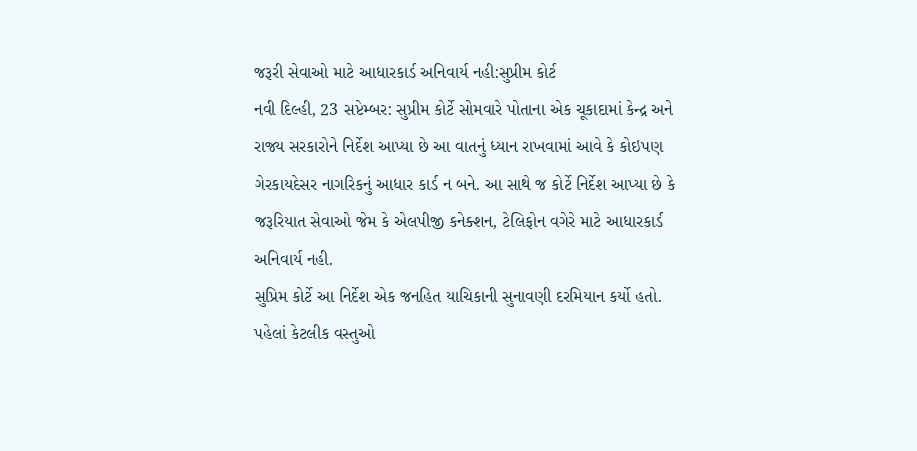જરૂરી સેવાઓ માટે આધારકાર્ડ અનિવાર્ય નહી:સુપ્રીમ કોર્ટ
નવી દિલ્હી, 23 સપ્ટેમ્બર: સુપ્રીમ કોર્ટે સોમવારે પોતાના એક ચૂકાદામાં કેન્દ્ર અને રાજ્ય સરકારોને નિર્દેશ આપ્યા છે આ વાતનું ધ્યાન રાખવામાં આવે કે કોઇપણ ગેરકાયદેસર નાગરિકનું આધાર કાર્ડ ન બને. આ સાથે જ કોર્ટે નિર્દેશ આપ્યા છે કે જરૂરિયાત સેવાઓ જેમ કે એલપીજી કનેક્શન, ટેલિફોન વગેરે માટે આધારકાર્ડ અનિવાર્ય નહી.
સુપ્રિમ કોર્ટે આ નિર્દેશ એક જનહિત યાચિકાની સુનાવણી દરમિયાન કર્યો હતો. પહેલાં કેટલીક વસ્તુઓ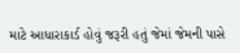માટે આધારાકાર્ડ હોવું જરૂરી હતું જેમાં જેમની પાસે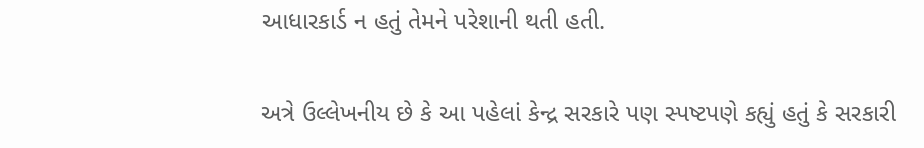આધારકાર્ડ ન હતું તેમને પરેશાની થતી હતી.

અત્રે ઉલ્લેખનીય છે કે આ પહેલાં કેન્દ્ર સરકારે પણ સ્પષ્ટપણે કહ્યું હતું કે સરકારી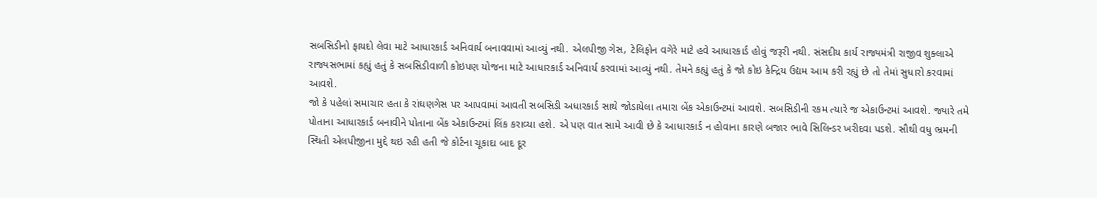સબસિડીનો ફાયદો લેવા માટે આધારકાર્ડ અનિવાર્ય બનાવવામાં આવ્યું નથી. એલપીજી ગેસ, ટેલિફોન વગેરે માટે હવે આધારકાર્ડ હોવું જરૂરી નથી. સંસદીય કાર્ય રાજ્યમંત્રી રાજીવ શુક્લાએ રાજ્યસભામાં કહ્યું હતું કે સબસિડીવાળી કોઇપણ યોજના માટે આધારકાર્ડ અનિવાર્ય કરવામાં આવ્યું નથી. તેમને કહ્યું હતું કે જો કોઇ કેન્દ્રિય ઉદ્યમ આમ કરી રહ્યું છે તો તેમાં સુધારો કરવામાં આવશે.
જો કે પહેલાં સમાચાર હતા કે રાંઘણગેસ પર આપવામાં આવતી સબસિડી અધારકાર્ડ સાથે જોડાયેલા તમારા બેંક એકાઉન્ટમાં આવશે. સબસિડીની રકમ ત્યારે જ એકાઉન્ટમાં આવશે. જ્યારે તમે પોતાના આધારકાર્ડ બનાવીને પોતાના બેંક એકાઉન્ટમાં લિંક કરાવ્યા હશે. એ પણ વાત સામે આવી છે કે આધારકાર્ડ ન હોવાના કારણે બજાર ભાવે સિલિન્ડર ખરીદવા પડશે. સૌથી વધુ ભ્રમની સ્થિતી એલપીજીના મુદ્દે થઇ રહી હતી જે કોર્ટના ચૂકાદા બાદ દૂર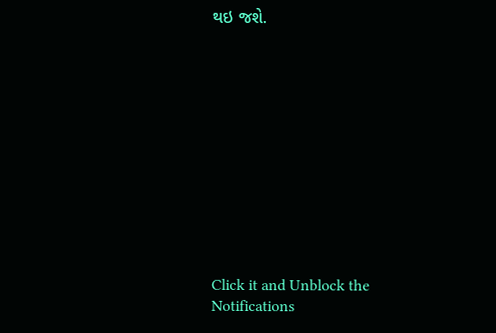થઇ જશે.












Click it and Unblock the Notifications